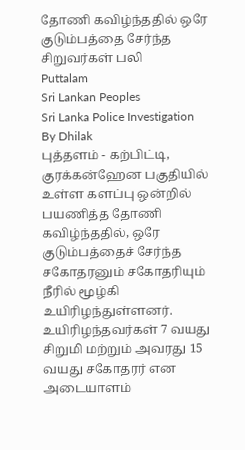தோணி கவிழ்ந்ததில் ஒரே குடும்பத்தை சேர்ந்த சிறுவர்கள் பலி
Puttalam
Sri Lankan Peoples
Sri Lanka Police Investigation
By Dhilak
புத்தளம் - கற்பிட்டி, குரக்கன்ஹேன பகுதியில் உள்ள களப்பு ஒன்றில் பயணித்த தோணி கவிழ்ந்ததில், ஒரே குடும்பத்தைச் சேர்ந்த சகோதரனும் சகோதரியும் நீரில் மூழ்கி உயிரிழந்துள்ளனர்.
உயிரிழந்தவர்கள் 7 வயது சிறுமி மற்றும் அவரது 15 வயது சகோதரர் என அடையாளம்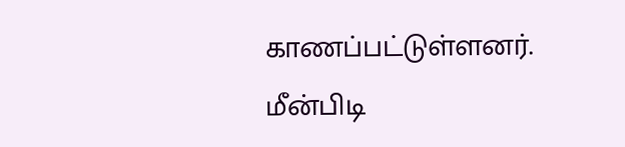காணப்பட்டுள்ளனர்.
மீன்பிடி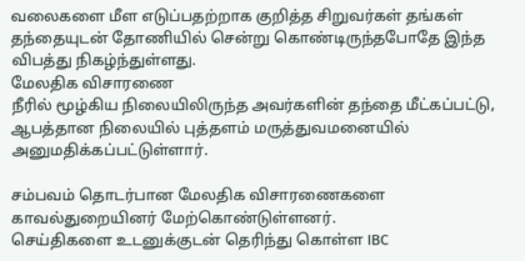வலைகளை மீள எடுப்பதற்றாக குறித்த சிறுவர்கள் தங்கள் தந்தையுடன் தோணியில் சென்று கொண்டிருந்தபோதே இந்த விபத்து நிகழ்ந்துள்ளது.
மேலதிக விசாரணை
நீரில் மூழ்கிய நிலையிலிருந்த அவர்களின் தந்தை மீட்கப்பட்டு, ஆபத்தான நிலையில் புத்தளம் மருத்துவமனையில் அனுமதிக்கப்பட்டுள்ளார்.

சம்பவம் தொடர்பான மேலதிக விசாரணைகளை காவல்துறையினர் மேற்கொண்டுள்ளனர்.
செய்திகளை உடனுக்குடன் தெரிந்து கொள்ள IBC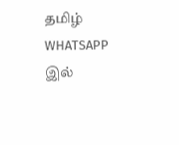தமிழ் WHATSAPP இல்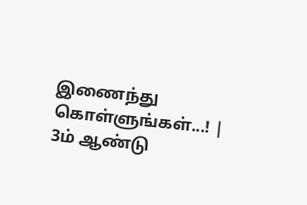இணைந்து கொள்ளுங்கள்...! |
3ம் ஆண்டு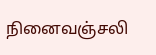நினைவஞ்சலி